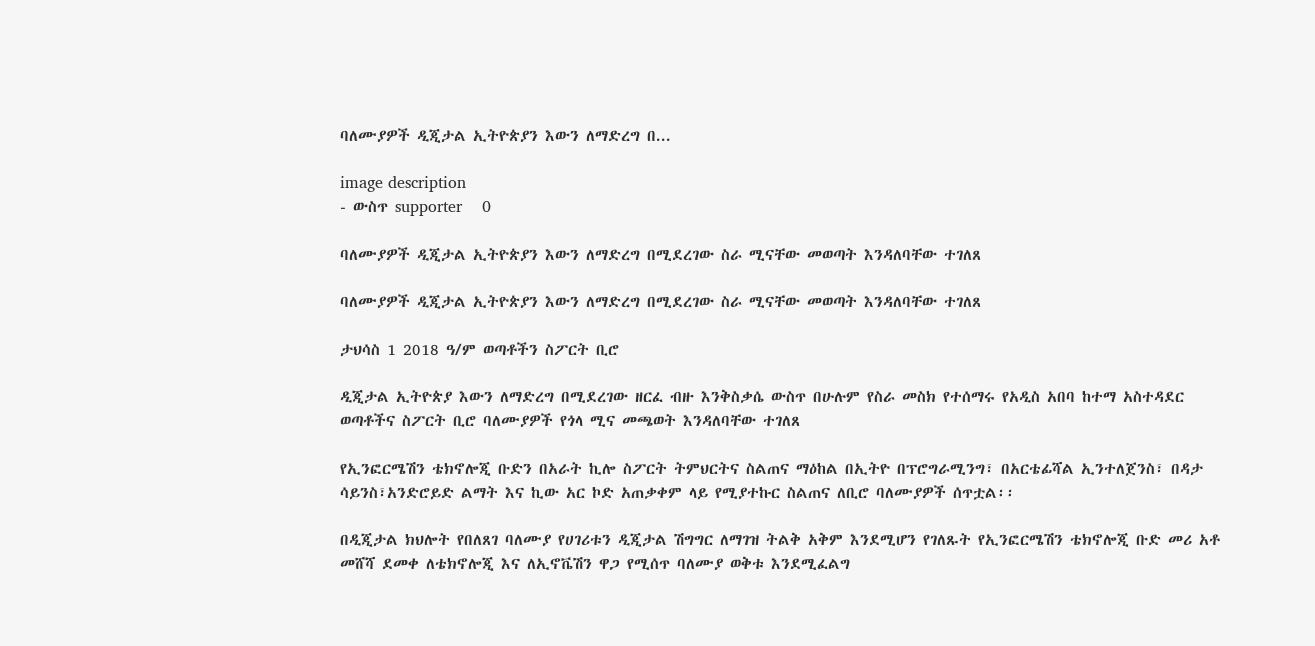ባለሙያዎች ዲጂታል ኢትዮጵያን እውን ለማድረግ በ...

image description
- ውስጥ supporter    0

ባለሙያዎች ዲጂታል ኢትዮጵያን እውን ለማድረግ በሚደረገው ስራ ሚናቸው መወጣት እንዳለባቸው ተገለጸ

ባለሙያዎች ዲጂታል ኢትዮጵያን እውን ለማድረግ በሚደረገው ስራ ሚናቸው መወጣት እንዳለባቸው ተገለጸ

ታህሳስ 1 2018 ዓ/ም ወጣቶችን ስፖርት ቢሮ

ዲጂታል ኢትዮጵያ እውን ለማድረግ በሚደረገው ዘርፈ ብዙ እንቅስቃሴ ውስጥ በሁሉም የስራ መስክ የተሰማሩ የአዲስ አበባ ከተማ አስተዳደር ወጣቶችና ስፖርት ቢሮ ባለሙያዎች የጎላ ሚና መጫወት እንዳለባቸው ተገለጸ

የኢንፎርሜሽን ቴክኖሎጂ ቡድን በአራት ኪሎ ስፖርት ትምህርትና ስልጠና ማዕከል በኢትዮ በፕሮግራሚንግ፣ በአርቴፊሻል ኢንተለጀንስ፣ በዳታ ሳይንስ፣አንድሮይድ ልማት እና ኪው አር ኮድ አጠቃቀም ላይ የሚያተኩር ስልጠና ለቢሮ ባለሙያዎች ሰጥቷል፡፡

በዲጂታል ክህሎት የበለጸገ ባለሙያ የሀገሪቱን ዲጂታል ሽግግር ለማገዝ ትልቅ አቅም እንደሚሆን የገለጹት የኢንፎርሜሽን ቴክኖሎጂ ቡድ መሪ አቶ መሸሻ ደመቀ ለቴክኖሎጂ እና ለኢኖቬሽን ዋጋ የሚሰጥ ባለሙያ ወቅቱ እንደሚፈልግ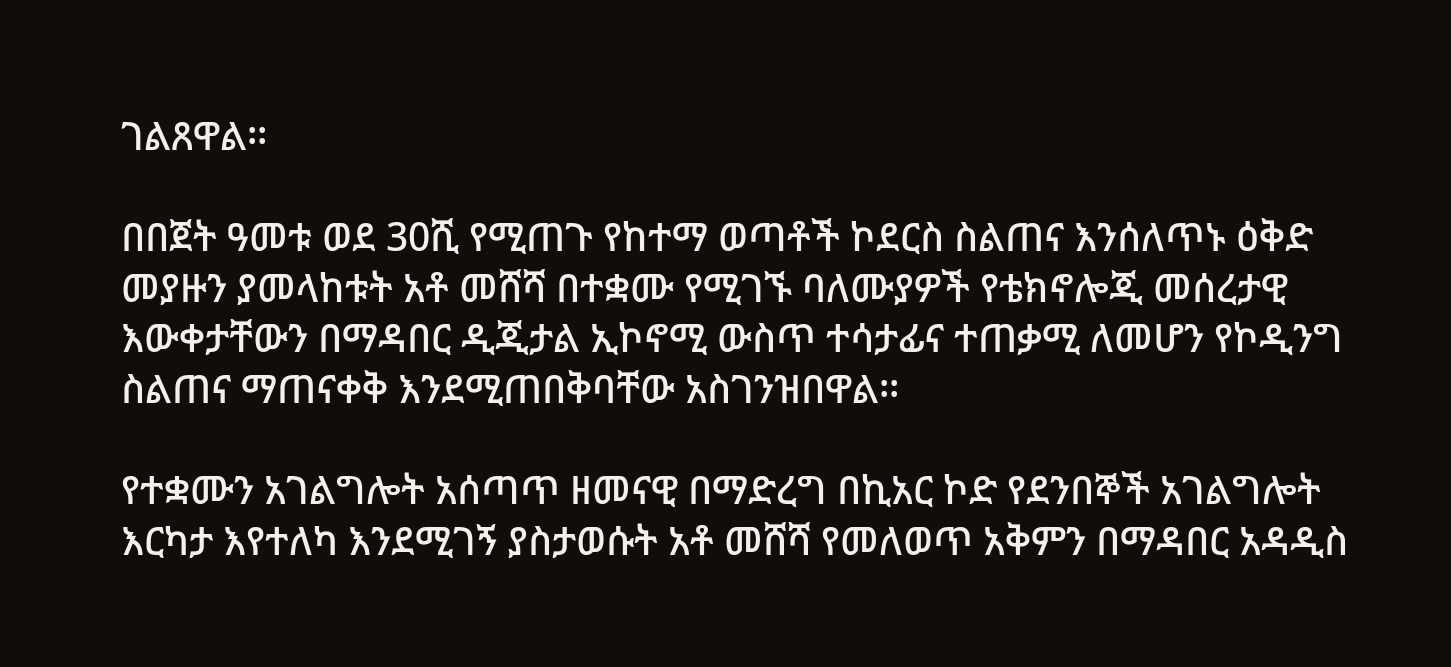ገልጸዋል፡፡

በበጀት ዓመቱ ወደ 30ሺ የሚጠጉ የከተማ ወጣቶች ኮደርስ ስልጠና እንሰለጥኑ ዕቅድ መያዙን ያመላከቱት አቶ መሸሻ በተቋሙ የሚገኙ ባለሙያዎች የቴክኖሎጂ መሰረታዊ እውቀታቸውን በማዳበር ዲጂታል ኢኮኖሚ ውስጥ ተሳታፊና ተጠቃሚ ለመሆን የኮዲንግ ስልጠና ማጠናቀቅ እንደሚጠበቅባቸው አስገንዝበዋል፡፡

የተቋሙን አገልግሎት አሰጣጥ ዘመናዊ በማድረግ በኪአር ኮድ የደንበኞች አገልግሎት እርካታ እየተለካ እንደሚገኝ ያስታወሱት አቶ መሸሻ የመለወጥ አቅምን በማዳበር አዳዲስ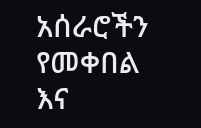አሰራሮችን የመቀበል እና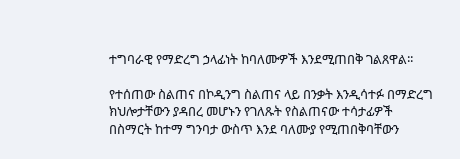ተግባራዊ የማድረግ ኃላፊነት ከባለሙዎች እንደሚጠበቅ ገልጸዋል፡፡

የተሰጠው ስልጠና በኮዲንግ ስልጠና ላይ በንቃት እንዲሳተፉ በማድረግ ክህሎታቸውን ያዳበረ መሆኑን የገለጹት የስልጠናው ተሳታፊዎች በስማርት ከተማ ግንባታ ውስጥ እንደ ባለሙያ የሚጠበቅባቸውን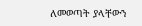ለመወጣት ያላቸውን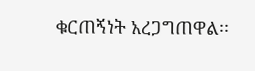ቁርጠኝነት አረጋግጠዋል፡፡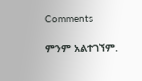Comments

ምንም አልተገኘም.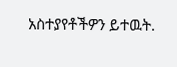አስተያየቶችዎን ይተዉት.